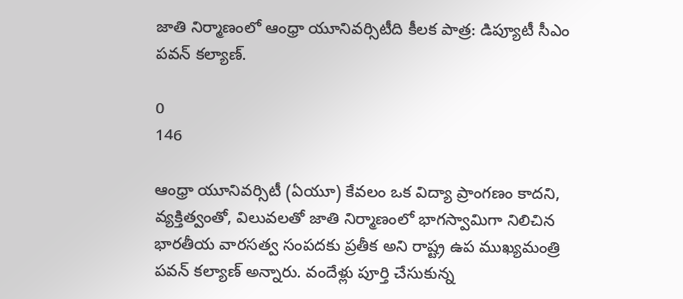జాతి నిర్మాణంలో ఆంధ్రా యూనివర్సిటీది కీలక పాత్ర: డిప్యూటీ సీఎం పవన్ కల్యాణ్.

0
146

ఆంధ్రా యూనివర్సిటీ (ఏయూ) కేవలం ఒక విద్యా ప్రాంగణం కాదని, వ్యక్తిత్వంతో, విలువలతో జాతి నిర్మాణంలో భాగస్వామిగా నిలిచిన భారతీయ వారసత్వ సంపదకు ప్రతీక అని రాష్ట్ర ఉప ముఖ్యమంత్రి పవన్ కల్యాణ్ అన్నారు. వందేళ్లు పూర్తి చేసుకున్న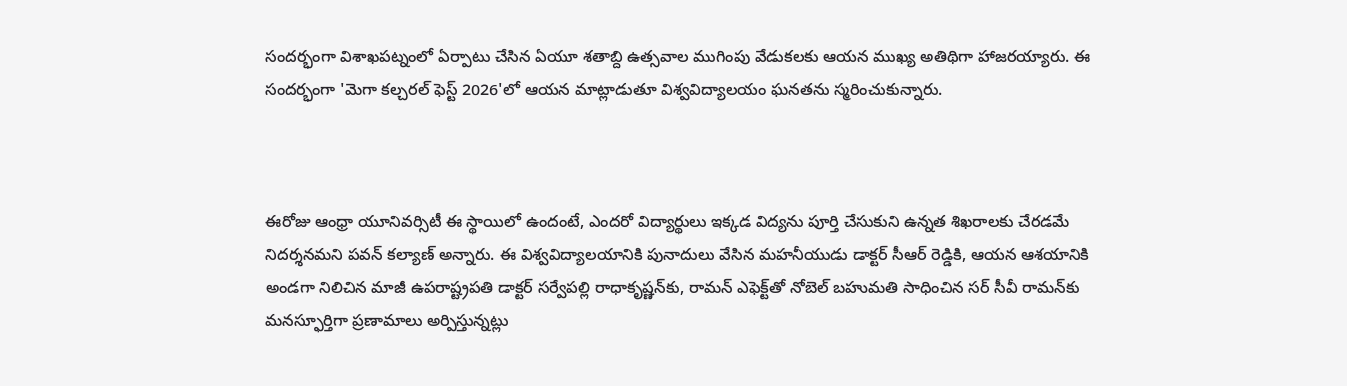సందర్భంగా విశాఖపట్నంలో ఏర్పాటు చేసిన ఏయూ శతాబ్ది ఉత్సవాల ముగింపు వేడుకలకు ఆయన ముఖ్య అతిథిగా హాజరయ్యారు. ఈ సందర్భంగా 'మెగా కల్చరల్ ఫెస్ట్ 2026'లో ఆయన మాట్లాడుతూ విశ్వవిద్యాలయం ఘనతను స్మరించుకున్నారు.



ఈరోజు ఆంధ్రా యూనివర్సిటీ ఈ స్థాయిలో ఉందంటే, ఎందరో విద్యార్థులు ఇక్కడ విద్యను పూర్తి చేసుకుని ఉన్నత శిఖరాలకు చేరడమే నిదర్శనమని పవన్ కల్యాణ్ అన్నారు. ఈ విశ్వవిద్యాలయానికి పునాదులు వేసిన మహనీయుడు డాక్టర్ సీఆర్ రెడ్డికి, ఆయన ఆశయానికి అండగా నిలిచిన మాజీ ఉపరాష్ట్రపతి డాక్టర్ సర్వేపల్లి రాధాకృష్ణన్‌కు, రామన్ ఎఫెక్ట్‌తో నోబెల్ బహుమతి సాధించిన సర్ సీవీ రామన్‌కు మనస్ఫూర్తిగా ప్రణామాలు అర్పిస్తున్నట్లు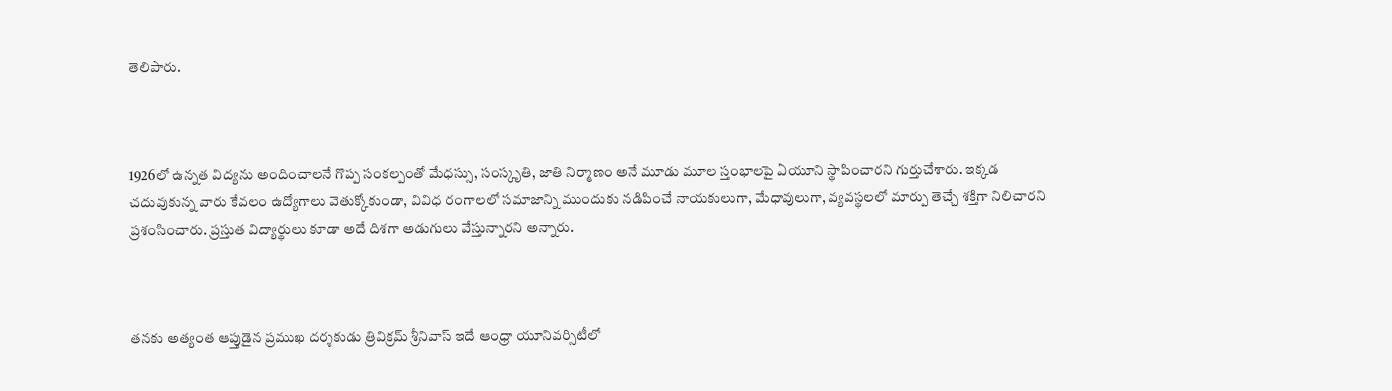తెలిపారు.



1926లో ఉన్నత విద్యను అందించాలనే గొప్ప సంకల్పంతో మేధస్సు, సంస్కృతి, జాతి నిర్మాణం అనే మూడు మూల స్తంభాలపై ఏయూని స్థాపించారని గుర్తుచేశారు. ఇక్కడ చదువుకున్న వారు కేవలం ఉద్యోగాలు వెతుక్కోకుండా, వివిధ రంగాలలో సమాజాన్ని ముందుకు నడిపించే నాయకులుగా, మేధావులుగా, వ్యవస్థలలో మార్పు తెచ్చే శక్తిగా నిలిచారని ప్రశంసించారు. ప్రస్తుత విద్యార్థులు కూడా అదే దిశగా అడుగులు వేస్తున్నారని అన్నారు.



తనకు అత్యంత ఆప్తుడైన ప్రముఖ దర్శకుడు త్రివిక్రమ్ శ్రీనివాస్ ఇదే ఆంధ్రా యూనివర్సిటీలో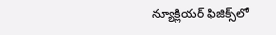న్యూక్లియర్ ఫిజిక్స్‌లో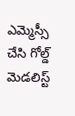ఎమ్మెస్సీ చేసి గోల్డ్ మెడలిస్ట్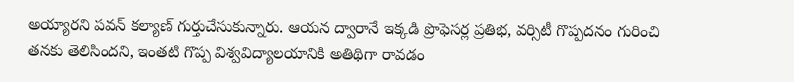అయ్యారని పవన్ కల్యాణ్ గుర్తుచేసుకున్నారు. ఆయన ద్వారానే ఇక్కడి ప్రొఫెసర్ల ప్రతిభ, వర్సిటీ గొప్పదనం గురించి తనకు తెలిసిందని, ఇంతటి గొప్ప విశ్వవిద్యాలయానికి అతిథిగా రావడం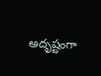అదృష్టంగా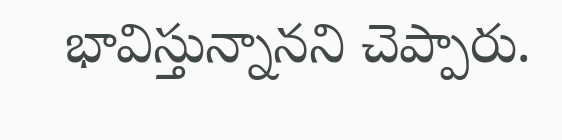భావిస్తున్నానని చెప్పారు.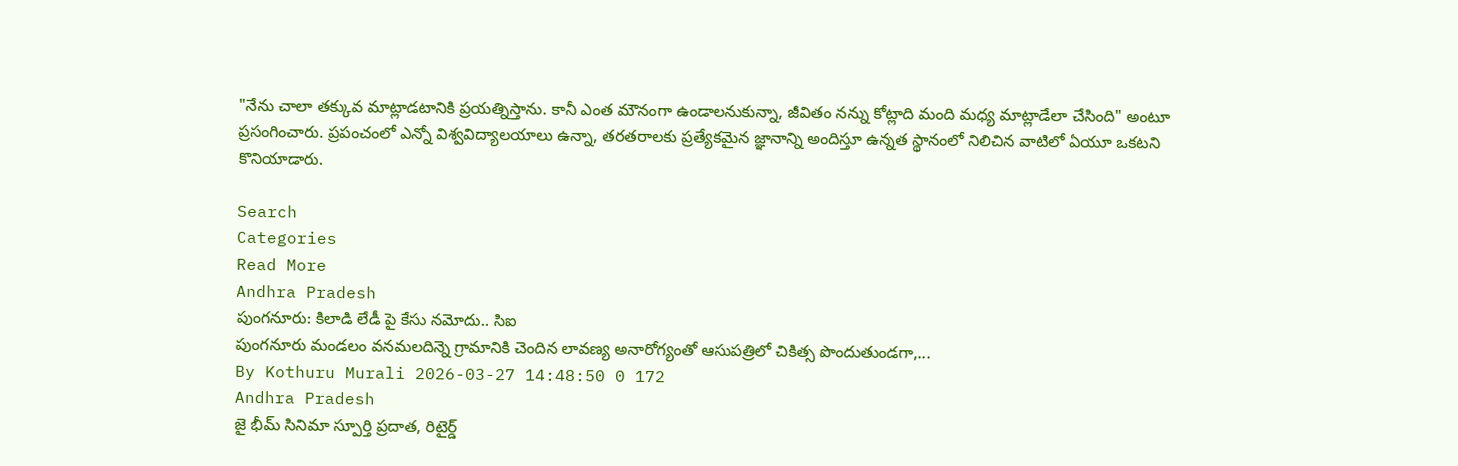"నేను చాలా తక్కువ మాట్లాడటానికి ప్రయత్నిస్తాను. కానీ ఎంత మౌనంగా ఉండాలనుకున్నా, జీవితం నన్ను కోట్లాది మంది మధ్య మాట్లాడేలా చేసింది" అంటూ ప్రసంగించారు. ప్రపంచంలో ఎన్నో విశ్వవిద్యాలయాలు ఉన్నా, తరతరాలకు ప్రత్యేకమైన జ్ఞానాన్ని అందిస్తూ ఉన్నత స్థానంలో నిలిచిన వాటిలో ఏయూ ఒకటని కొనియాడారు.

Search
Categories
Read More
Andhra Pradesh
పుంగనూరు: కిలాడి లేడీ పై కేసు నమోదు.. సిఐ
పుంగనూరు మండలం వనమలదిన్నె గ్రామానికి చెందిన లావణ్య అనారోగ్యంతో ఆసుపత్రిలో చికిత్స పొందుతుండగా,...
By Kothuru Murali 2026-03-27 14:48:50 0 172
Andhra Pradesh
జై భీమ్ సినిమా స్పూర్తి ప్రదాత, రిటైర్డ్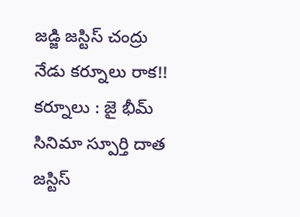జడ్జి జస్టిస్ చంద్రు నేడు కర్నూలు రాక!!
కర్నూలు : జై భీమ్ సినిమా స్పూర్తి దాత జస్టిస్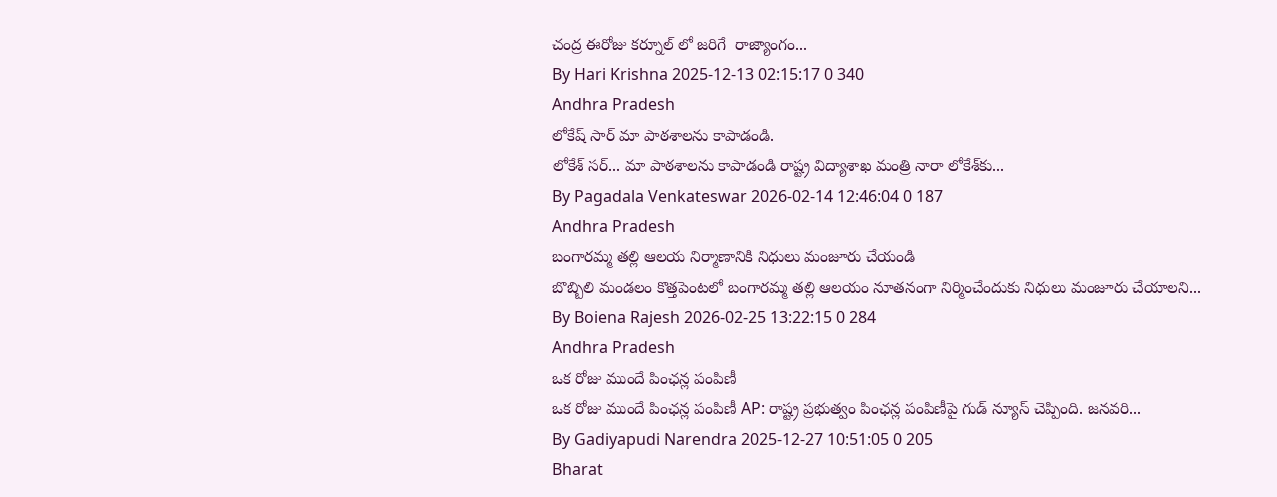చంద్ర ఈరోజు కర్నూల్ లో జరిగే  రాజ్యాంగం...
By Hari Krishna 2025-12-13 02:15:17 0 340
Andhra Pradesh
లోకేష్ సార్ మా పాఠశాలను కాపాడండి.
లోకేశ్‌ సర్‌... మా పాఠశాలను కాపాడండి రాష్ట్ర విద్యాశాఖ మంత్రి నారా లోకేశ్‌కు...
By Pagadala Venkateswar 2026-02-14 12:46:04 0 187
Andhra Pradesh
బంగారమ్మ తల్లి ఆలయ నిర్మాణానికి నిధులు మంజూరు చేయండి
బొబ్బిలి మండలం కొత్తపెంటలో బంగారమ్మ తల్లి ఆలయం నూతనంగా నిర్మించేందుకు నిధులు మంజూరు చేయాలని...
By Boiena Rajesh 2026-02-25 13:22:15 0 284
Andhra Pradesh
ఒక రోజు ముందే పింఛన్ల పంపిణీ
ఒక రోజు ముందే పింఛన్ల పంపిణీ AP: రాష్ట్ర ప్రభుత్వం పింఛన్ల పంపిణీపై గుడ్ న్యూస్ చెప్పింది. జనవరి...
By Gadiyapudi Narendra 2025-12-27 10:51:05 0 205
Bharat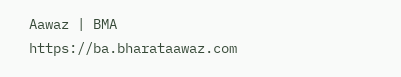Aawaz | BMA https://ba.bharataawaz.com